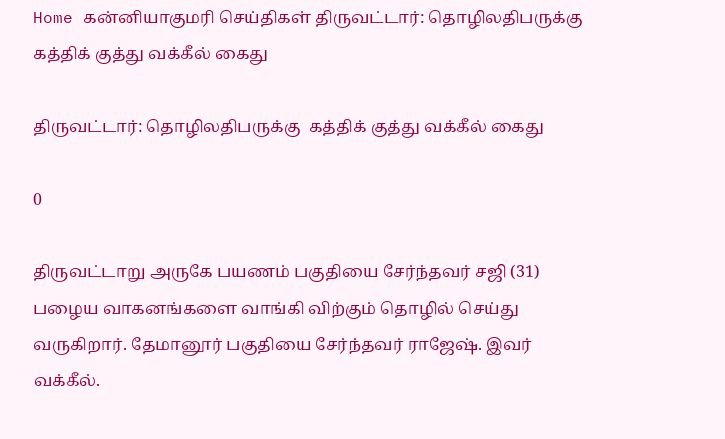Home கன்னியாகுமரி செய்திகள் திருவட்டார்: தொழிலதிபருக்கு  கத்திக் குத்து வக்கீல் கைது

திருவட்டார்: தொழிலதிபருக்கு  கத்திக் குத்து வக்கீல் கைது

0

திருவட்டாறு அருகே பயணம் பகுதியை சேர்ந்தவர் சஜி (31) பழைய வாகனங்களை வாங்கி விற்கும் தொழில் செய்து வருகிறார். தேமானூர் பகுதியை சேர்ந்தவர் ராஜேஷ். இவர் வக்கீல்.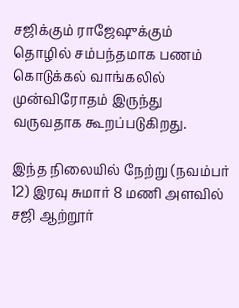சஜிக்கும் ராஜேஷுக்கும் தொழில் சம்பந்தமாக பணம் கொடுக்கல் வாங்கலில் முன்விரோதம் இருந்து வருவதாக கூறப்படுகிறது.

இந்த நிலையில் நேற்று (நவம்பர் 12) இரவு சுமார் 8 மணி அளவில் சஜி ஆற்றூர்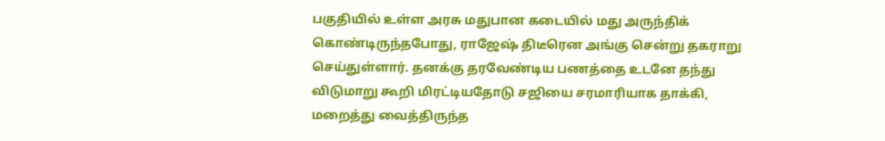பகுதியில் உள்ள அரசு மதுபான கடையில் மது அருந்திக் கொண்டிருந்தபோது, ராஜேஷ் திடீரென அங்கு சென்று தகராறு செய்துள்ளார். தனக்கு தரவேண்டிய பணத்தை உடனே தந்து விடுமாறு கூறி மிரட்டியதோடு சஜியை சரமாரியாக தாக்கி, மறைத்து வைத்திருந்த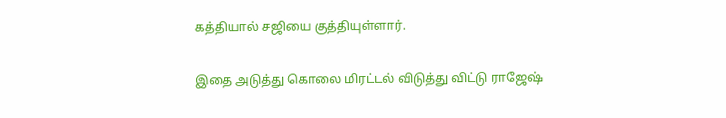கத்தியால் சஜியை குத்தியுள்ளார்.

இதை அடுத்து கொலை மிரட்டல் விடுத்து விட்டு ராஜேஷ்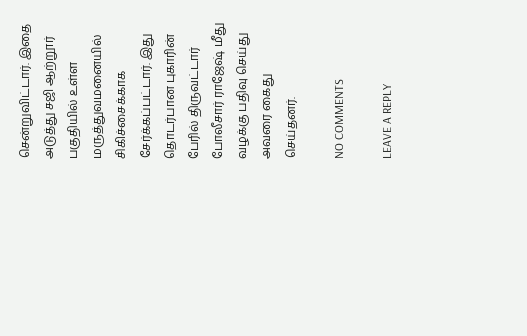சென்றுவிட்டார். இதை அடுத்து சஜி ஆற்றூர் பகுதியில் உள்ள மருத்துவமனையில் சிகிச்சைக்காக சேர்க்கப்பட்டார். இது தொடர்பான புகாரின் பேரில் திருவட்டார் போலீசார் ராஜேஷ் மீது வழக்கு பதிவு செய்து அவரை கைது செய்தனர்.

NO COMMENTS

LEAVE A REPLY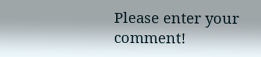Please enter your comment!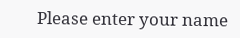Please enter your name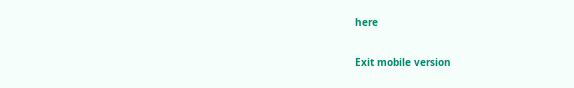here

Exit mobile version